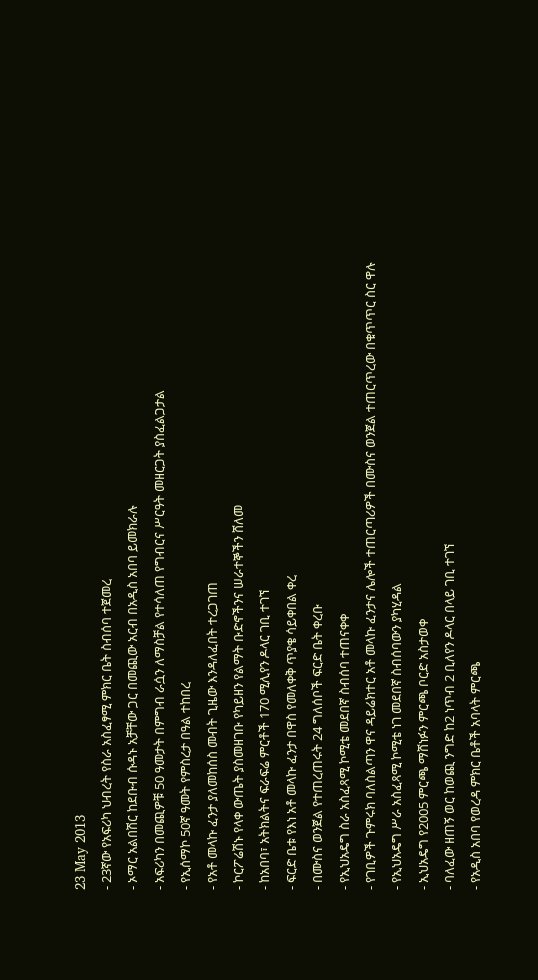23 May 2013
- 23ኛው የአፍሪካ ህብረት የስራ አስፈፃሚ ምክር ቤት ስብሰባ ተጀመረ
- ኦማር አልበሽር ከደቡብ ሱዳኑ አቻቸው ጋር በመጪው አርብ በአዲስ አበባ ይመክራሉ
- አፍሪካን በመጪዎቹ 50 ዓመታት በምግብ ራሷን ለማስቻል የተሳለጠ የግብርና ሥርዓት መዘርጋት ያስፈልጋታል
- የኢሰማኮ 50ኛ ዓመት የምስረታ በዓል ተከበረ
- የአቶ መላኩ ፈንታ ያለመከሰስ መብት ጊዜው እንዳለፈበት ተረጋገጠ
- ኮርፖሬሽኑ የላቀ ውጤት ያስመዘገቡ የካይዘን የልማት ቡድኖችንና ሠራተኞችን ሸለመ
- ከአበባ፣ አትክልትና ፍራፍሬ ምርቶች 170 ሚሊየን ዶላር ገቢ ተገኘ
- ፍርድ ቤቱ የእነ አቶ መላኩ ፈንታ በዋስ የመለቀቅ ጥያቄ ሳይቀበል ቀረ
- በሙስና ወንጀል የተጠረጠሩት 24 ግለሰቦች ፍርድ ቤት ቀረቡ
- የኢህአዴግ ስራ አስፈጻሚ ኮሚቴ መደበኛ ስብሰባ ተጠናቀቀ
- የገቢዎች ጉምሩክ ባለስልጣን ዋና ዳይሬክተር አቶ መላኩ ፈንታና ሌሎች ተጠርጣሪዎች በሙስና ወንጀል ተጠርጥረው በቁጥጥር ስር ዋሉ
- የኢህአዴግ ሥራ አስፈጻሚ ኮሚቴ ነገ መደበኛ ስብሰባውን ያካሂዳል
- ኢህአዴግ የ2005 ምርጫ ማሸነፉን ምርጫ ቦርድ አስታወቀ
- ባለፈው ዘጠኝ ወር ከወጪ ንግድ ከ2 ነጥብ 2 ቢለየን ዶላር በላይ ገቢ ተገኘ
- የአዲስ አበባ የወረዳ ምክር ቤቶች አባላት ምርጫ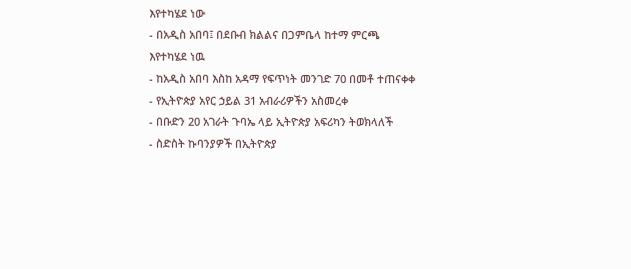እየተካሄደ ነው
- በአዲስ አበባ፤ በደቡብ ክልልና በጋምቤላ ከተማ ምርጫ እየተካሄደ ነዉ
- ከአዲስ አበባ እስከ አዳማ የፍጥነት መንገድ 70 በመቶ ተጠናቀቀ
- የኢትዮጵያ አየር ኃይል 31 አብራሪዎችን አስመረቀ
- በቡድን 20 አገራት ጉባኤ ላይ ኢትዮጵያ አፍሪካን ትወክላለች
- ስድስት ኩባንያዎች በኢትዮጵያ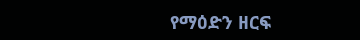የማዕድን ዘርፍ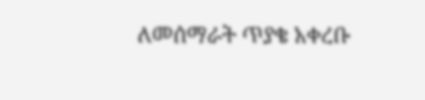ለመሰማራት ጥያቄ አቀረቡ